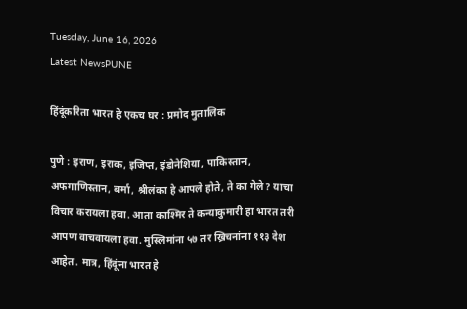Tuesday, June 16, 2026
Latest NewsPUNE

हिंदूंकरिता भारत हे एकच घर : प्रमोद मुतालिक

पुणे : इराण, इराक, इजिप्त, इंडोनेशिया, पाकिस्तान, अफगाणिस्तान, बर्मा, श्रीलंका हे आपले होते, ते का गेले? याचा विचार करायला हवा. आता काश्मिर ते कन्याकुमारी हा भारत तरी आपण वाचवायला हवा. मुस्लिमांना ५७ तर ख्रिचनांना ११३ देश आहेत. मात्र, हिंदूंना भारत हे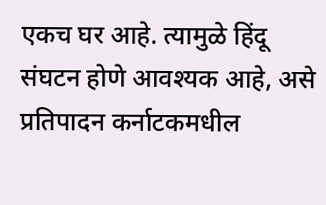एकच घर आहे. त्यामुळे हिंदू संघटन होणे आवश्यक आहे, असे प्रतिपादन कर्नाटकमधील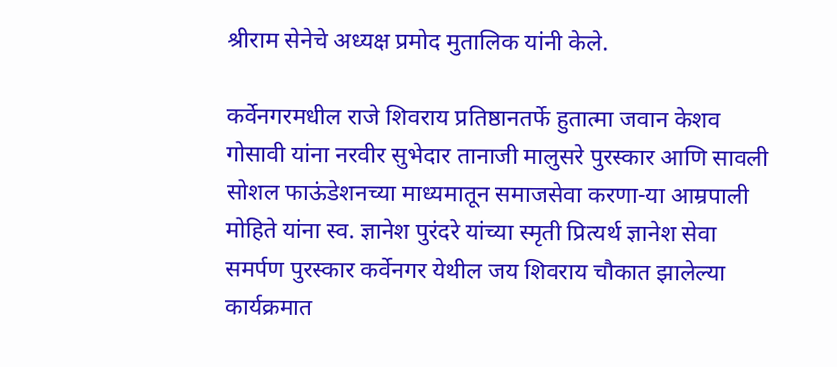श्रीराम सेनेचे अध्यक्ष प्रमोद मुतालिक यांनी केले.

कर्वेनगरमधील राजे शिवराय प्रतिष्ठानतर्फे हुतात्मा जवान केशव गोसावी यांना नरवीर सुभेदार तानाजी मालुसरे पुरस्कार आणि सावली सोशल फाऊंडेशनच्या माध्यमातून समाजसेवा करणा-या आम्रपाली मोहिते यांना स्व. ज्ञानेश पुरंदरे यांच्या स्मृती प्रित्यर्थ ज्ञानेश सेवा समर्पण पुरस्कार कर्वेनगर येथील जय शिवराय चौकात झालेल्या कार्यक्रमात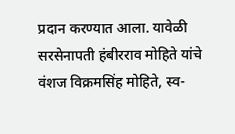प्रदान करण्यात आला. यावेळी सरसेनापती हंबीरराव मोहिते यांचे वंशज विक्रमसिंह मोहिते, स्व-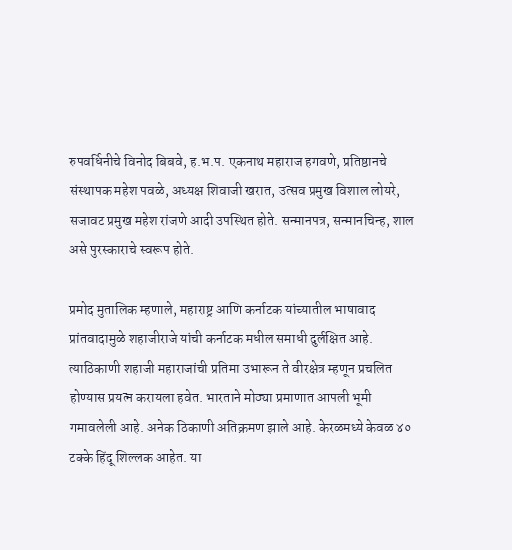रुपवर्धिनीचे विनोद बिबवे, ह.भ.प. एकनाथ महाराज हगवणे, प्रतिष्ठानचे संस्थापक महेश पवळे, अध्यक्ष शिवाजी खरात, उत्सव प्रमुख विशाल लोयरे, सजावट प्रमुख महेश रांजणे आदी उपस्थित होते. सन्मानपत्र, सन्मानचिन्ह, शाल असे पुरस्काराचे स्वरूप होते.

प्रमोद मुतालिक म्हणाले, महाराष्ट्र आणि कर्नाटक यांच्यातील भाषावाद प्रांतवादामुळे शहाजीराजे यांची कर्नाटक मधील समाधी दुर्लक्षित आहे. त्याठिकाणी शहाजी महाराजांची प्रतिमा उभारून ते वीरक्षेत्र म्हणून प्रचलित होण्यास प्रयत्न करायला हवेत. भारताने मोठ्या प्रमाणात आपली भूमी गमावलेली आहे. अनेक ठिकाणी अतिक्रमण झाले आहे. केरळमध्ये केवळ ४० टक्के हिंदू शिल्लक आहेत. या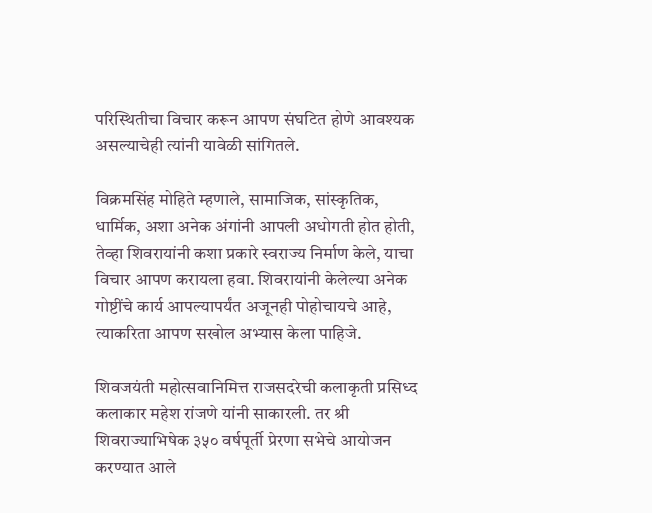परिस्थितीचा विचार करून आपण संघटित होणे आवश्यक असल्याचेही त्यांनी यावेळी सांगितले.

विक्रमसिंह मोहिते म्हणाले, सामाजिक, सांस्कृतिक, धार्मिक, अशा अनेक अंगांनी आपली अधोगती होत होती, तेव्हा शिवरायांनी कशा प्रकारे स्वराज्य निर्माण केले, याचा विचार आपण करायला हवा. शिवरायांनी केलेल्या अनेक गोष्टींचे कार्य आपल्यापर्यंत अजूनही पोहोचायचे आहे, त्याकरिता आपण सखोल अभ्यास केला पाहिजे.

शिवजयंती महोत्सवानिमित्त राजसदरेची कलाकृती प्रसिध्द कलाकार महेश रांजणे यांनी साकारली. तर श्री शिवराज्याभिषेक ३५० वर्षपूर्ती प्रेरणा सभेचे आयोजन करण्यात आले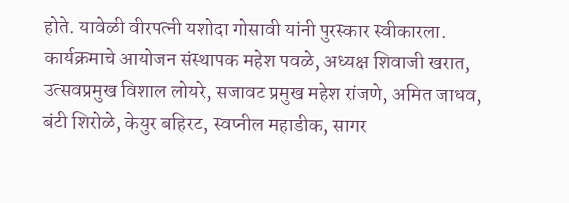होते. यावेळी वीरपत्नी यशोदा गोसावी यांनी पुरस्कार स्वीकारला. कार्यक्रमाचे आयोजन संस्थापक महेश पवळे, अध्यक्ष शिवाजी खरात, उत्सवप्रमुख विशाल लोयरे, सजावट प्रमुख महेश रांजणे, अमित जाधव, बंटी शिरोळे, केयुर बहिरट, स्वप्नील महाडीक, सागर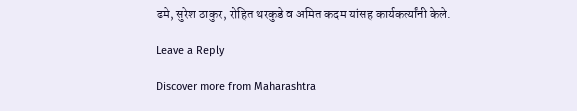ढमे, सुरेश ठाकुर, रोहित थरकुडे व अमित कदम यांसह कार्यकर्त्यांनी केले.

Leave a Reply

Discover more from Maharashtra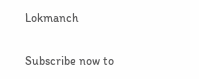Lokmanch

Subscribe now to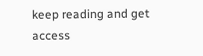keep reading and get access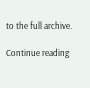to the full archive.

Continue reading